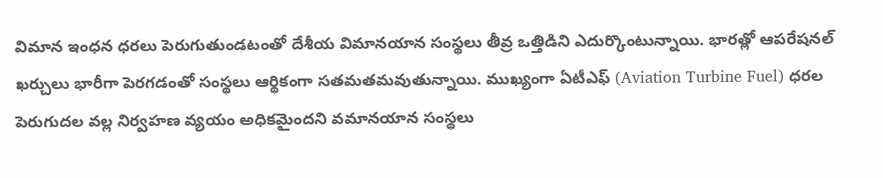విమాన ఇంధన ధరలు పెరుగుతుండటంతో దేశీయ విమానయాన సంస్థలు తీవ్ర ఒత్తిడిని ఎదుర్కొంటున్నాయి. భారత్లో ఆపరేషనల్ ఖర్చులు భారీగా పెరగడంతో సంస్థలు ఆర్థికంగా సతమతమవుతున్నాయి. ముఖ్యంగా ఏటీఎఫ్ (Aviation Turbine Fuel) ధరల పెరుగుదల వల్ల నిర్వహణ వ్యయం అధికమైందని వమానయాన సంస్థలు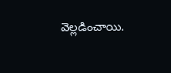వెల్లడించాయి.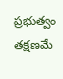ప్రభుత్వం తక్షణమే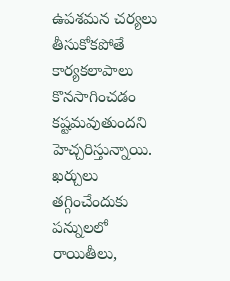ఉపశమన చర్యలు తీసుకోకపోతే కార్యకలాపాలు కొనసాగించడం కష్టమవుతుందని హెచ్చరిస్తున్నాయి. ఖర్చులు తగ్గించేందుకు పన్నులలో రాయితీలు,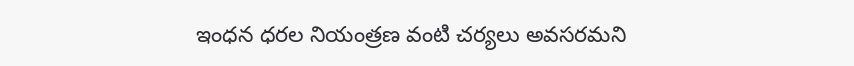ఇంధన ధరల నియంత్రణ వంటి చర్యలు అవసరమని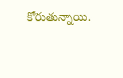కోరుతున్నాయి.